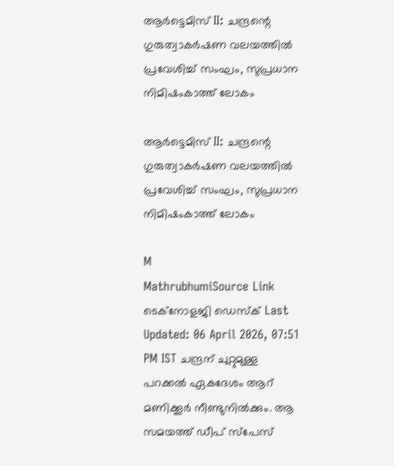ആർട്ടെമിസ് II: ചന്ദ്രന്റെ ഗുരുത്വാകർഷണ വലയത്തിൽ പ്രവേശിച്ച് സംഘം, സുപ്രധാന നിമിഷംകാത്ത് ലോകം

ആർട്ടെമിസ് II: ചന്ദ്രന്റെ ഗുരുത്വാകർഷണ വലയത്തിൽ പ്രവേശിച്ച് സംഘം, സുപ്രധാന നിമിഷംകാത്ത് ലോകം

M
MathrubhumiSource Link
ടെക്‌നോളജി ഡെസ്‌ക് Last Updated: 06 April 2026, 07:51 PM IST ചന്ദ്രന് ചുറ്റുമുള്ള പറക്കല്‍ ഏകദേശം ആറ് മണിക്കൂര്‍ നീണ്ടുനില്‍ക്കും. ആ സമയത്ത് ഡീപ് സ്‌പേസ്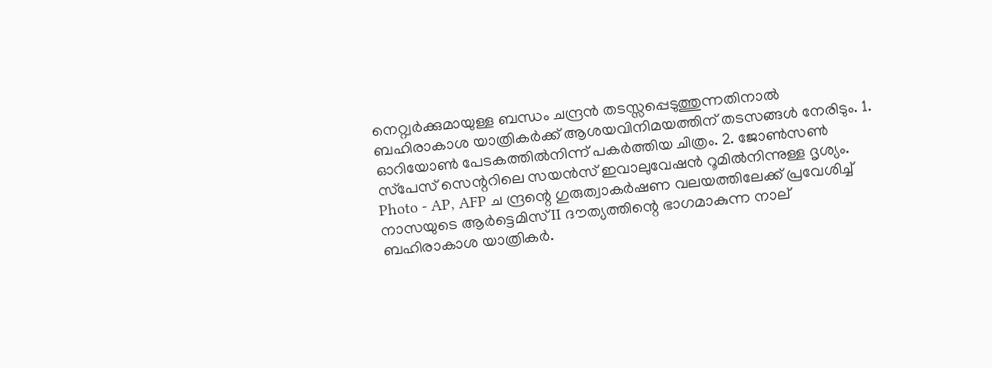നെറ്റ്വര്‍ക്കുമായുള്ള ബന്ധം ചന്ദ്രന്‍ തടസ്സപ്പെടുത്തുന്നതിനാല്‍ ബഹിരാകാശ യാത്രികര്‍ക്ക് ആശയവിനിമയത്തിന് തടസങ്ങള്‍ നേരിടും. 1. ഓറിയോണ്‍ പേടകത്തില്‍നിന്ന് പകര്‍ത്തിയ ചിത്രം. 2. ജോണ്‍സണ്‍ സ്‌പേസ് സെന്ററിലെ സയന്‍സ് ഇവാലുവേഷന്‍ റൂമില്‍നിന്നുള്ള ദൃശ്യം. Photo - AP, AFP ച ന്ദ്രന്റെ ഗുരുത്വാകർഷണ വലയത്തിലേക്ക് പ്രവേശിച്ച് നാസയുടെ ആർട്ടെമിസ് II ദൗത്യത്തിന്റെ ഭാഗമാകുന്ന നാല് ബഹിരാകാശ യാത്രികർ.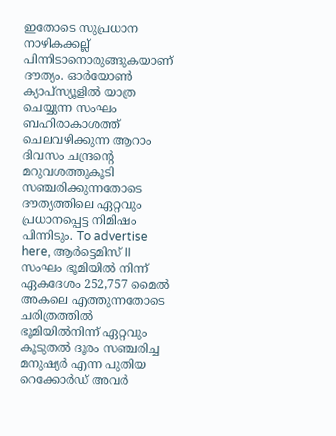ഇതോടെ സുപ്രധാന നാഴികക്കല്ല് പിന്നിടാനൊരുങ്ങുകയാണ് ദൗത്യം. ഓർയോൺ ക്യാപ്സ്യൂളിൽ യാത്ര ചെയ്യുന്ന സംഘം ബഹിരാകാശത്ത് ചെലവഴിക്കുന്ന ആറാം ദിവസം ചന്ദ്രന്റെ മറുവശത്തുകൂടി സഞ്ചരിക്കുന്നതോടെ ദൗത്യത്തിലെ ഏറ്റവും പ്രധാനപ്പെട്ട നിമിഷം പിന്നിടും. To advertise here, ആർട്ടെമിസ് II സംഘം ഭൂമിയിൽ നിന്ന് ഏകദേശം 252,757 മൈൽ അകലെ എത്തുന്നതോടെ ചരിത്രത്തിൽ ഭൂമിയിൽനിന്ന് ഏറ്റവും കൂടുതൽ ദൂരം സഞ്ചരിച്ച മനുഷ്യർ എന്ന പുതിയ റെക്കോർഡ് അവർ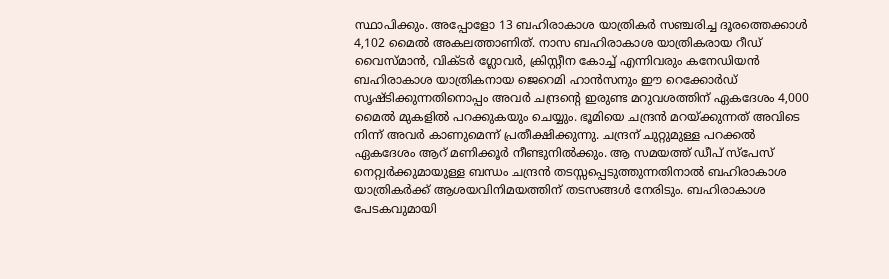സ്ഥാപിക്കും. അപ്പോളോ 13 ബഹിരാകാശ യാത്രികർ സഞ്ചരിച്ച ദൂരത്തെക്കാൾ 4,102 മൈൽ അകലത്താണിത്. നാസ ബഹിരാകാശ യാത്രികരായ റീഡ് വൈസ്മാൻ, വിക്ടർ ഗ്ലോവർ, ക്രിസ്റ്റീന കോച്ച് എന്നിവരും കനേഡിയൻ ബഹിരാകാശ യാത്രികനായ ജെറെമി ഹാൻസനും ഈ റെക്കോർഡ് സൃഷ്ടിക്കുന്നതിനൊപ്പം അവർ ചന്ദ്രന്റെ ഇരുണ്ട മറുവശത്തിന് ഏകദേശം 4,000 മൈൽ മുകളിൽ പറക്കുകയും ചെയ്യും. ഭൂമിയെ ചന്ദ്രൻ മറയ്ക്കുന്നത് അവിടെ നിന്ന് അവർ കാണുമെന്ന് പ്രതീക്ഷിക്കുന്നു. ചന്ദ്രന് ചുറ്റുമുള്ള പറക്കൽ ഏകദേശം ആറ് മണിക്കൂർ നീണ്ടുനിൽക്കും. ആ സമയത്ത് ഡീപ് സ്‌പേസ് നെറ്റ്വർക്കുമായുള്ള ബന്ധം ചന്ദ്രൻ തടസ്സപ്പെടുത്തുന്നതിനാൽ ബഹിരാകാശ യാത്രികർക്ക് ആശയവിനിമയത്തിന് തടസങ്ങൾ നേരിടും. ബഹിരാകാശ പേടകവുമായി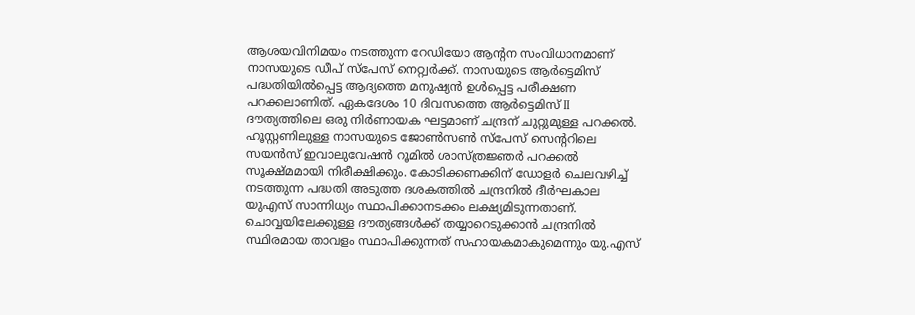ആശയവിനിമയം നടത്തുന്ന റേഡിയോ ആന്റന സംവിധാനമാണ് നാസയുടെ ഡീപ് സ്‌പേസ് നെറ്റ്വർക്ക്. നാസയുടെ ആർട്ടെമിസ് പദ്ധതിയിൽപ്പെട്ട ആദ്യത്തെ മനുഷ്യൻ ഉൾപ്പെട്ട പരീക്ഷണ പറക്കലാണിത്. ഏകദേശം 10 ദിവസത്തെ ആർട്ടെമിസ് II ദൗത്യത്തിലെ ഒരു നിർണായക ഘട്ടമാണ് ചന്ദ്രന് ചുറ്റുമുള്ള പറക്കൽ. ഹൂസ്റ്റണിലുള്ള നാസയുടെ ജോൺസൺ സ്‌പേസ് സെന്ററിലെ സയൻസ് ഇവാലുവേഷൻ റൂമിൽ ശാസ്ത്രജ്ഞർ പറക്കൽ സൂക്ഷ്മമായി നിരീക്ഷിക്കും. കോടിക്കണക്കിന് ഡോളർ ചെലവഴിച്ച് നടത്തുന്ന പദ്ധതി അടുത്ത ദശകത്തിൽ ചന്ദ്രനിൽ ദീർഘകാല യുഎസ് സാന്നിധ്യം സ്ഥാപിക്കാനടക്കം ലക്ഷ്യമിടുന്നതാണ്. ചൊവ്വയിലേക്കുള്ള ദൗത്യങ്ങൾക്ക് തയ്യാറെടുക്കാൻ ചന്ദ്രനിൽ സ്ഥിരമായ താവളം സ്ഥാപിക്കുന്നത് സഹായകമാകുമെന്നും യു.എസ്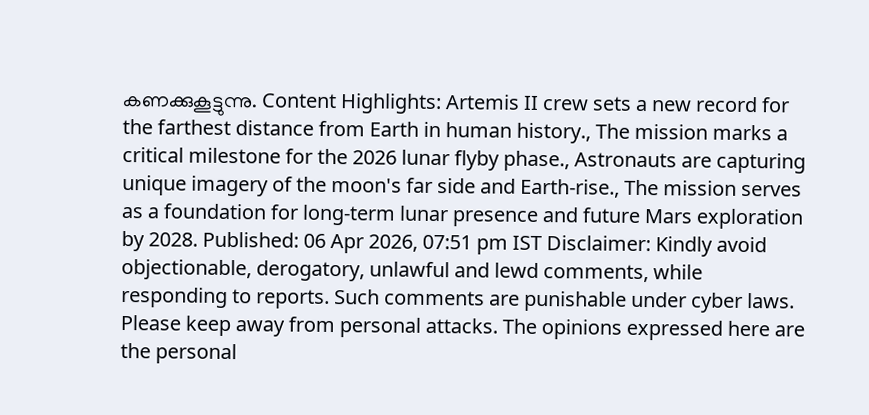കണക്കുകൂട്ടുന്നു. Content Highlights: Artemis II crew sets a new record for the farthest distance from Earth in human history., The mission marks a critical milestone for the 2026 lunar flyby phase., Astronauts are capturing unique imagery of the moon's far side and Earth-rise., The mission serves as a foundation for long-term lunar presence and future Mars exploration by 2028. Published: 06 Apr 2026, 07:51 pm IST Disclaimer: Kindly avoid objectionable, derogatory, unlawful and lewd comments, while responding to reports. Such comments are punishable under cyber laws. Please keep away from personal attacks. The opinions expressed here are the personal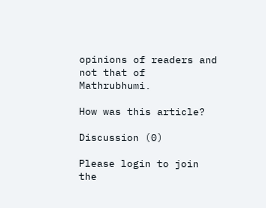opinions of readers and not that of Mathrubhumi.

How was this article?

Discussion (0)

Please login to join the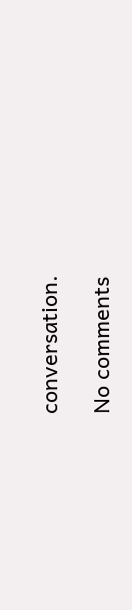conversation.

No comments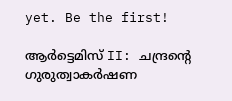yet. Be the first!

ആർട്ടെമിസ് II: ചന്ദ്രന്റെ ഗുരുത്വാകർഷണ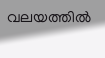വലയത്തിൽ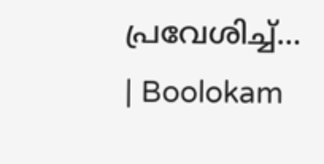പ്രവേശിച്ച്… | Boolokam